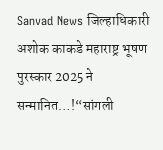Sanvad News जिल्हाधिकारी अशोक काकडे महाराष्ट्र भूषण पुरस्कार 2025 ने सन्मानित…!“सांगली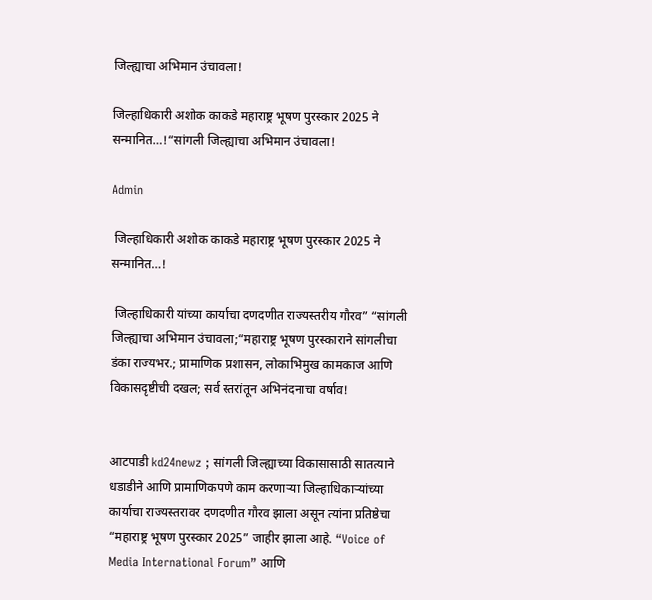जिल्ह्याचा अभिमान उंचावला!

जिल्हाधिकारी अशोक काकडे महाराष्ट्र भूषण पुरस्कार 2025 ने सन्मानित…!“सांगली जिल्ह्याचा अभिमान उंचावला!

Admin

 जिल्हाधिकारी अशोक काकडे महाराष्ट्र भूषण पुरस्कार 2025 ने सन्मानित…!

 जिल्हाधिकारी यांच्या कार्याचा दणदणीत राज्यस्तरीय गौरव” “सांगली जिल्ह्याचा अभिमान उंचावला;“महाराष्ट्र भूषण पुरस्काराने सांगलीचा डंका राज्यभर.; प्रामाणिक प्रशासन, लोकाभिमुख कामकाज आणि विकासदृष्टीची दखल; सर्व स्तरांतून अभिनंदनाचा वर्षाव!


आटपाडी kd24newz ; सांगली जिल्ह्याच्या विकासासाठी सातत्याने धडाडीने आणि प्रामाणिकपणे काम करणाऱ्या जिल्हाधिकाऱ्यांच्या कार्याचा राज्यस्तरावर दणदणीत गौरव झाला असून त्यांना प्रतिष्ठेचा “महाराष्ट्र भूषण पुरस्कार 2025” जाहीर झाला आहे. “Voice of Media International Forum” आणि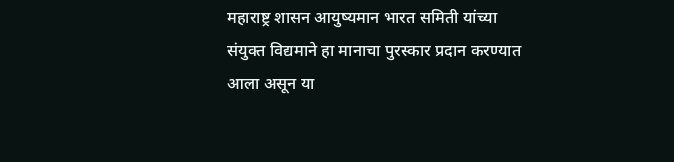महाराष्ट्र शासन आयुष्यमान भारत समिती यांच्या संयुक्त विद्यमाने हा मानाचा पुरस्कार प्रदान करण्यात आला असून या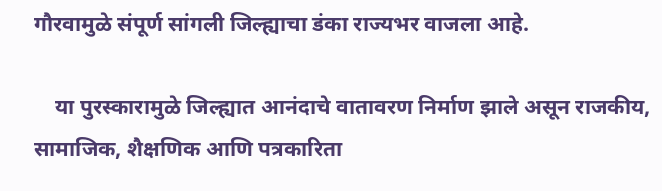गौरवामुळे संपूर्ण सांगली जिल्ह्याचा डंका राज्यभर वाजला आहे.

    या पुरस्कारामुळे जिल्ह्यात आनंदाचे वातावरण निर्माण झाले असून राजकीय, सामाजिक, शैक्षणिक आणि पत्रकारिता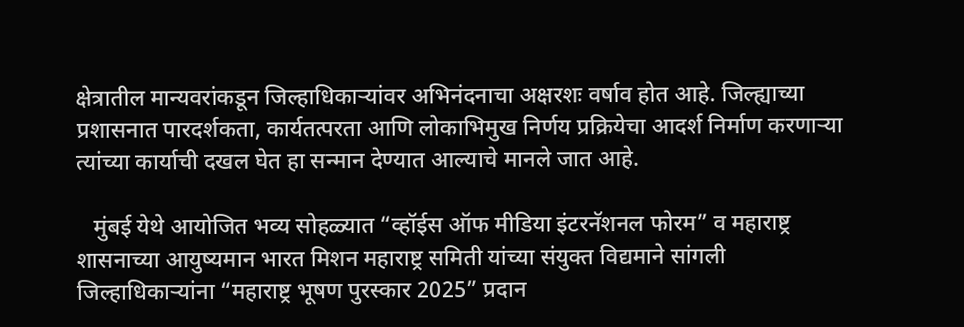क्षेत्रातील मान्यवरांकडून जिल्हाधिकाऱ्यांवर अभिनंदनाचा अक्षरशः वर्षाव होत आहे. जिल्ह्याच्या प्रशासनात पारदर्शकता, कार्यतत्परता आणि लोकाभिमुख निर्णय प्रक्रियेचा आदर्श निर्माण करणाऱ्या त्यांच्या कार्याची दखल घेत हा सन्मान देण्यात आल्याचे मानले जात आहे.

   मुंबई येथे आयोजित भव्य सोहळ्यात “व्हॉईस ऑफ मीडिया इंटरनॅशनल फोरम” व महाराष्ट्र शासनाच्या आयुष्यमान भारत मिशन महाराष्ट्र समिती यांच्या संयुक्त विद्यमाने सांगली जिल्हाधिकाऱ्यांना “महाराष्ट्र भूषण पुरस्कार 2025” प्रदान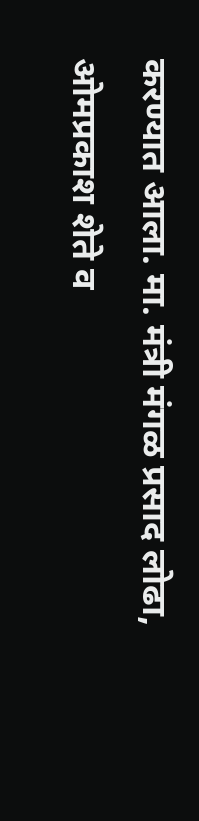करण्यात आला. मा. मंत्री मंगळ प्रसाद लोढा, ओमप्रकाश शेते व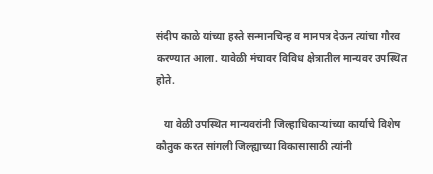संदीप काळे यांच्या हस्ते सन्मानचिन्ह व मानपत्र देऊन त्यांचा गौरव करण्यात आला. यावेळी मंचावर विविध क्षेत्रातील मान्यवर उपस्थित होते.

   या वेळी उपस्थित मान्यवरांनी जिल्हाधिकाऱ्यांच्या कार्याचे विशेष कौतुक करत सांगली जिल्ह्याच्या विकासासाठी त्यांनी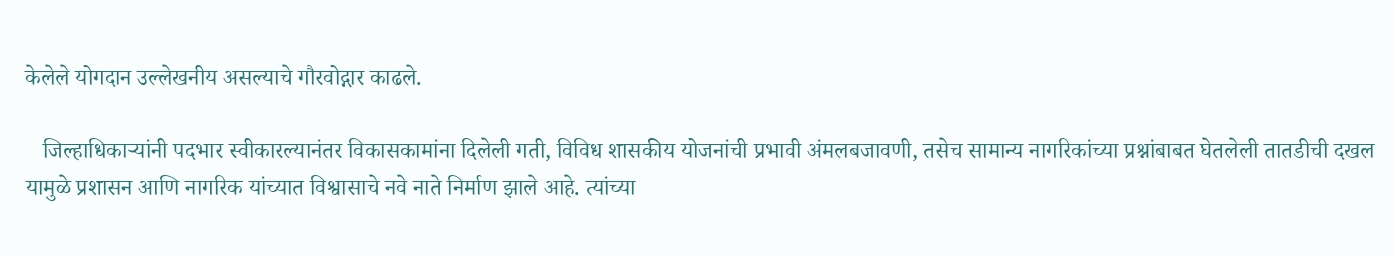केलेले योगदान उल्लेखनीय असल्याचे गौरवोद्गार काढले.

   जिल्हाधिकाऱ्यांनी पदभार स्वीकारल्यानंतर विकासकामांना दिलेली गती, विविध शासकीय योजनांची प्रभावी अंमलबजावणी, तसेच सामान्य नागरिकांच्या प्रश्नांबाबत घेतलेली तातडीची दखल यामुळे प्रशासन आणि नागरिक यांच्यात विश्वासाचे नवे नाते निर्माण झाले आहे. त्यांच्या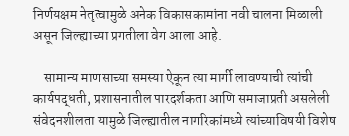निर्णयक्षम नेतृत्वामुळे अनेक विकासकामांना नवी चालना मिळाली असून जिल्ह्याच्या प्रगतीला वेग आला आहे.

    सामान्य माणसाच्या समस्या ऐकून त्या मार्गी लावण्याची त्यांची कार्यपद्धती, प्रशासनातील पारदर्शकता आणि समाजाप्रती असलेली संवेदनशीलता यामुळे जिल्ह्यातील नागरिकांमध्ये त्यांच्याविषयी विशेष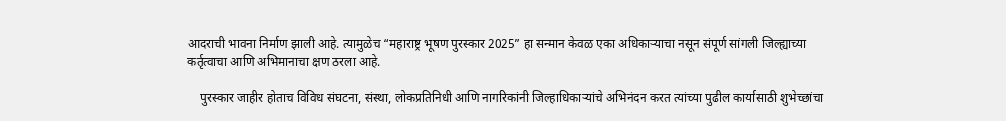आदराची भावना निर्माण झाली आहे. त्यामुळेच “महाराष्ट्र भूषण पुरस्कार 2025” हा सन्मान केवळ एका अधिकाऱ्याचा नसून संपूर्ण सांगली जिल्ह्याच्या कर्तृत्वाचा आणि अभिमानाचा क्षण ठरला आहे.

    पुरस्कार जाहीर होताच विविध संघटना, संस्था, लोकप्रतिनिधी आणि नागरिकांनी जिल्हाधिकाऱ्यांचे अभिनंदन करत त्यांच्या पुढील कार्यासाठी शुभेच्छांचा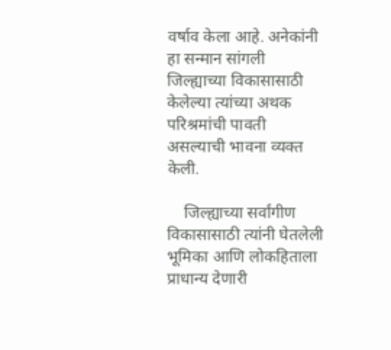वर्षाव केला आहे. अनेकांनी हा सन्मान सांगली जिल्ह्याच्या विकासासाठी केलेल्या त्यांच्या अथक परिश्रमांची पावती असल्याची भावना व्यक्त केली.

    जिल्ह्याच्या सर्वांगीण विकासासाठी त्यांनी घेतलेली भूमिका आणि लोकहिताला प्राधान्य देणारी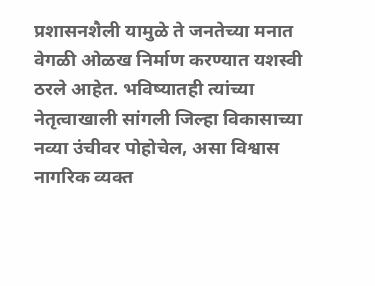प्रशासनशैली यामुळे ते जनतेच्या मनात वेगळी ओळख निर्माण करण्यात यशस्वी ठरले आहेत. भविष्यातही त्यांच्या नेतृत्वाखाली सांगली जिल्हा विकासाच्या नव्या उंचीवर पोहोचेल, असा विश्वास नागरिक व्यक्त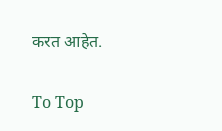करत आहेत.

To Top